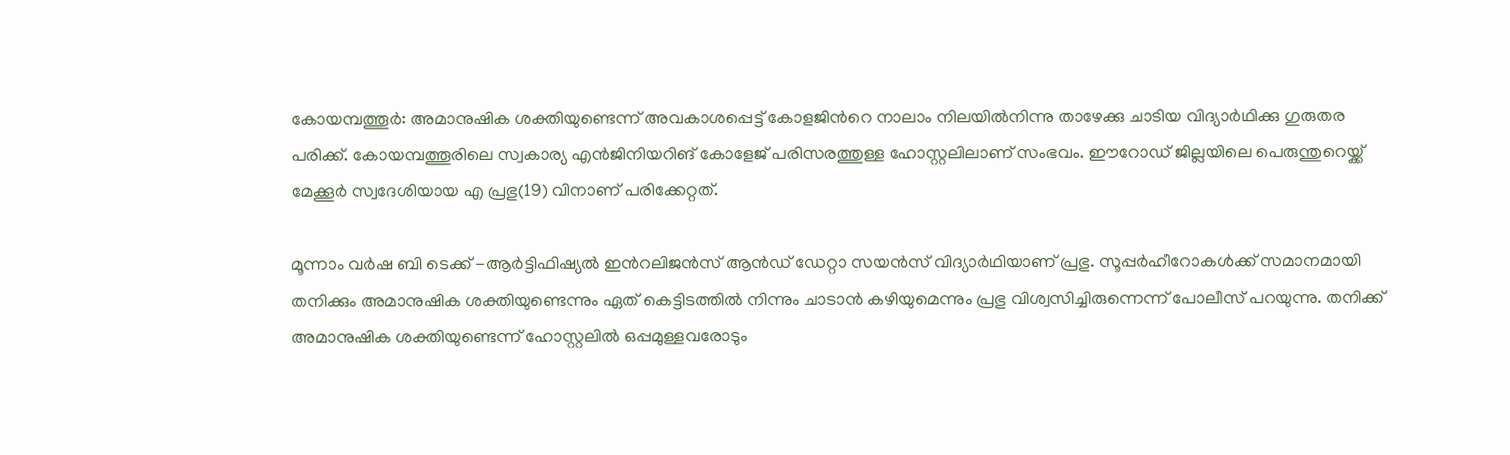കോയമ്പത്തൂര്‍: അമാനുഷിക ശക്തിയുണ്ടെന്ന് അവകാശപ്പെട്ട് കോളജിന്‍റെ നാലാം നിലയിൽനിന്നു താഴേക്കു ചാടിയ വിദ്യാർഥിക്കു ഗുരുതര പരിക്ക്. കോയമ്പത്തൂരിലെ സ്വകാര്യ എൻജിനിയറിങ് കോളേജ് പരിസരത്തുള്ള ഹോസ്റ്റലിലാണ് സംഭവം. ഈറോഡ് ജില്ലയിലെ പെരുന്തുറെയ്ക്ക് മേക്കൂര്‍ സ്വദേശിയായ എ പ്രഭു(19) വിനാണ് പരിക്കേറ്റത്.

മൂന്നാം വര്‍ഷ ബി ടെക്ക് -ആര്‍ട്ടിഫിഷ്യല്‍ ഇന്‍റലിജന്‍സ് ആന്‍ഡ് ഡേറ്റാ സയന്‍സ് വിദ്യാര്‍ഥിയാണ് പ്രഭു. സൂപ്പര്‍ഹീറോകൾക്ക് സമാനമായി തനിക്കും അമാനുഷിക ശക്തിയുണ്ടെന്നും ഏത് കെട്ടിടത്തില്‍ നിന്നും ചാടാന്‍ കഴിയുമെന്നും പ്രഭു വിശ്വസിച്ചിരുന്നെന്ന് പോലീസ് പറയുന്നു. തനിക്ക് അമാനുഷിക ശക്തിയുണ്ടെന്ന് ഹോസ്റ്റലിൽ ഒപ്പമുള്ളവരോടും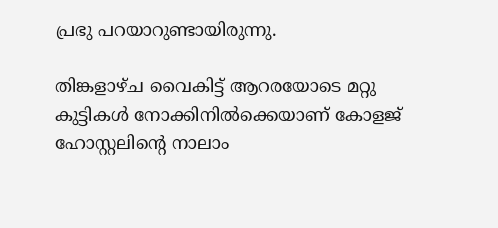പ്രഭു പറയാറുണ്ടായിരുന്നു.

തിങ്കളാഴ്ച വൈകിട്ട് ആറരയോടെ മറ്റു കുട്ടികൾ നോക്കിനിൽക്കെയാണ് കോളജ് ഹോസ്റ്റലിന്‍റെ നാലാം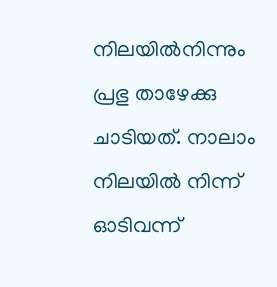നിലയിൽനിന്നും പ്രഭു താഴേക്കു ചാടിയത്. നാലാം നിലയിൽ നിന്ന് ഓടിവന്ന്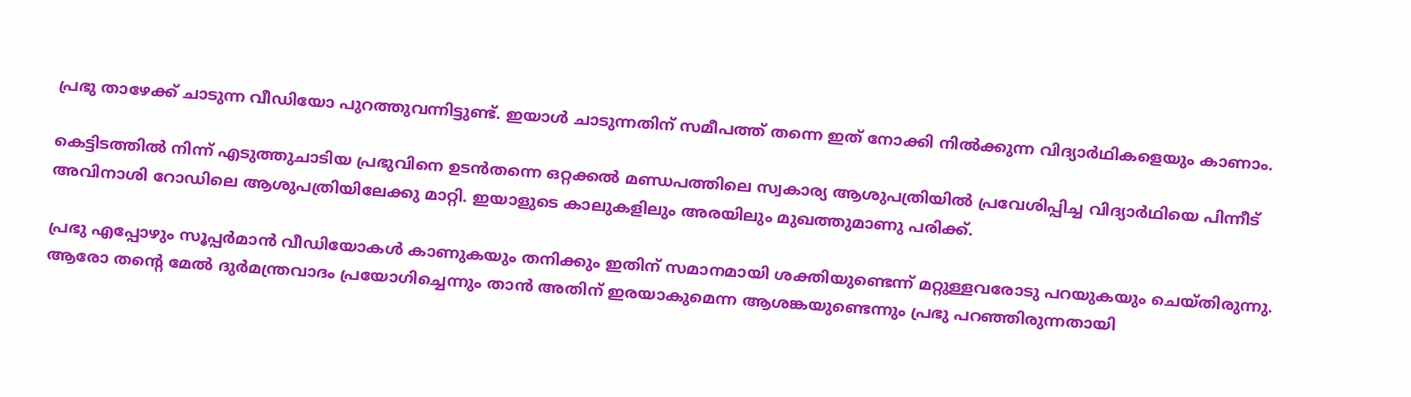പ്രഭു താഴേക്ക് ചാടുന്ന വീഡിയോ പുറത്തുവന്നിട്ടുണ്ട്. ഇയാൾ ചാടുന്നതിന് സമീപത്ത് തന്നെ ഇത് നോക്കി നിൽക്കുന്ന വിദ്യാർഥികളെയും കാണാം.

കെട്ടിടത്തിൽ നിന്ന് എടുത്തുചാടിയ പ്രഭുവിനെ ഉടൻതന്നെ ഒറ്റക്കൽ മണ്ഡപത്തിലെ സ്വകാര്യ ആശുപത്രിയിൽ പ്രവേശിപ്പിച്ച വിദ്യാർഥിയെ പിന്നീട് അവിനാശി റോഡിലെ ആശുപത്രിയിലേക്കു മാറ്റി. ഇയാളുടെ കാലുകളിലും അരയിലും മുഖത്തുമാണു പരിക്ക്.

പ്രഭു എപ്പോഴും സൂപ്പർമാൻ വീഡിയോകൾ കാണുകയും തനിക്കും ഇതിന് സമാനമായി ശക്തിയുണ്ടെന്ന് മറ്റുള്ളവരോടു പറയുകയും ചെയ്തിരുന്നു. ആരോ തന്‍റെ മേല്‍ ദുര്‍മന്ത്രവാദം പ്രയോഗിച്ചെന്നും താന്‍ അതിന് ഇരയാകുമെന്ന ആശങ്കയുണ്ടെന്നും പ്രഭു പറഞ്ഞിരുന്നതായി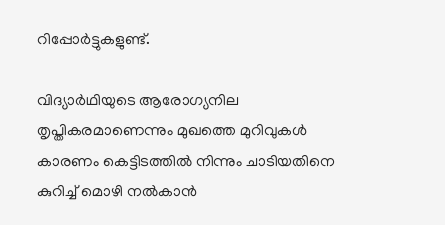റിപ്പോര്‍ട്ടുകളുണ്ട്.

വിദ്യാർഥിയുടെ ആരോഗ്യനില തൃപ്തികരമാണെന്നും മുഖത്തെ മുറിവുകൾ കാരണം കെട്ടിടത്തിൽ നിന്നും ചാടിയതിനെ കുറിച്ച് മൊഴി നൽകാൻ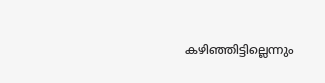കഴിഞ്ഞിട്ടില്ലെന്നും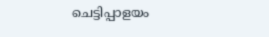ചെട്ടിപ്പാളയം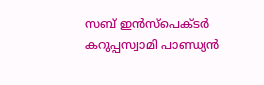സബ് ഇൻസ്പെക്ടർ കറുപ്പസ്വാമി പാണ്ഡ്യൻ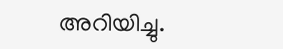അറിയിച്ചു.